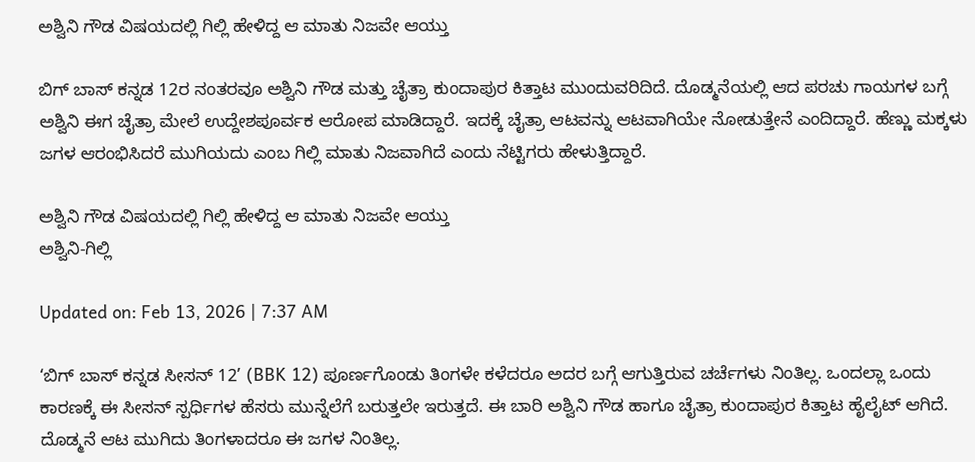ಅಶ್ವಿನಿ ಗೌಡ ವಿಷಯದಲ್ಲಿ ಗಿಲ್ಲಿ ಹೇಳಿದ್ದ ಆ ಮಾತು ನಿಜವೇ ಆಯ್ತು

ಬಿಗ್ ಬಾಸ್ ಕನ್ನಡ 12ರ ನಂತರವೂ ಅಶ್ವಿನಿ ಗೌಡ ಮತ್ತು ಚೈತ್ರಾ ಕುಂದಾಪುರ ಕಿತ್ತಾಟ ಮುಂದುವರಿದಿದೆ. ದೊಡ್ಮನೆಯಲ್ಲಿ ಆದ ಪರಚು ಗಾಯಗಳ ಬಗ್ಗೆ ಅಶ್ವಿನಿ ಈಗ ಚೈತ್ರಾ ಮೇಲೆ ಉದ್ದೇಶಪೂರ್ವಕ ಆರೋಪ ಮಾಡಿದ್ದಾರೆ. ಇದಕ್ಕೆ ಚೈತ್ರಾ ಆಟವನ್ನು ಆಟವಾಗಿಯೇ ನೋಡುತ್ತೇನೆ ಎಂದಿದ್ದಾರೆ. ಹೆಣ್ಣು ಮಕ್ಕಳು ಜಗಳ ಆರಂಭಿಸಿದರೆ ಮುಗಿಯದು ಎಂಬ ಗಿಲ್ಲಿ ಮಾತು ನಿಜವಾಗಿದೆ ಎಂದು ನೆಟ್ಟಿಗರು ಹೇಳುತ್ತಿದ್ದಾರೆ.

ಅಶ್ವಿನಿ ಗೌಡ ವಿಷಯದಲ್ಲಿ ಗಿಲ್ಲಿ ಹೇಳಿದ್ದ ಆ ಮಾತು ನಿಜವೇ ಆಯ್ತು
ಅಶ್ವಿನಿ-ಗಿಲ್ಲಿ

Updated on: Feb 13, 2026 | 7:37 AM

‘ಬಿಗ್ ಬಾಸ್ ಕನ್ನಡ ಸೀಸನ್ 12’ (BBK 12) ಪೂರ್ಣಗೊಂಡು ತಿಂಗಳೇ ಕಳೆದರೂ ಅದರ ಬಗ್ಗೆ ಆಗುತ್ತಿರುವ ಚರ್ಚೆಗಳು ನಿಂತಿಲ್ಲ. ಒಂದಲ್ಲಾ ಒಂದು ಕಾರಣಕ್ಕೆ ಈ ಸೀಸನ್ ಸ್ಪರ್ಧಿಗಳ ಹೆಸರು ಮುನ್ನೆಲೆಗೆ ಬರುತ್ತಲೇ ಇರುತ್ತದೆ. ಈ ಬಾರಿ ಅಶ್ವಿನಿ ಗೌಡ ಹಾಗೂ ಚೈತ್ರಾ ಕುಂದಾಪುರ ಕಿತ್ತಾಟ ಹೈಲೈಟ್ ಆಗಿದೆ. ದೊಡ್ಮನೆ ಆಟ ಮುಗಿದು ತಿಂಗಳಾದರೂ ಈ ಜಗಳ ನಿಂತಿಲ್ಲ.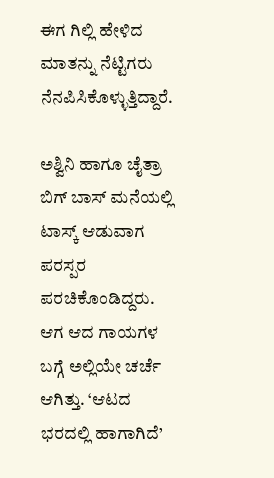ಈಗ ಗಿಲ್ಲಿ ಹೇಳಿದ ಮಾತನ್ನು ನೆಟ್ಟಿಗರು ನೆನಪಿಸಿಕೊಳ್ಳುತ್ತಿದ್ದಾರೆ.

ಅಶ್ವಿನಿ ಹಾಗೂ ಚೈತ್ರಾ ಬಿಗ್ ಬಾಸ್ ಮನೆಯಲ್ಲಿ ಟಾಸ್ಕ್ ಆಡುವಾಗ ಪರಸ್ಪರ ಪರಚಿಕೊಂಡಿದ್ದರು. ಆಗ ಆದ ಗಾಯಗಳ ಬಗ್ಗೆ ಅಲ್ಲಿಯೇ ಚರ್ಚೆ ಆಗಿತ್ತು. ‘ಆಟದ ಭರದಲ್ಲಿ ಹಾಗಾಗಿದೆ’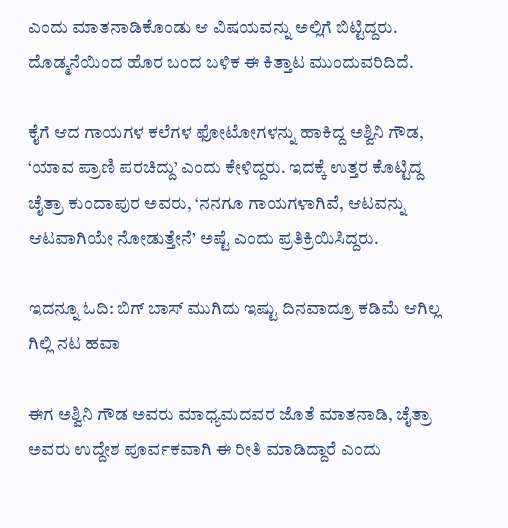ಎಂದು ಮಾತನಾಡಿಕೊಂಡು ಆ ವಿಷಯವನ್ನು ಅಲ್ಲಿಗೆ ಬಿಟ್ಟಿದ್ದರು. ದೊಡ್ಮನೆಯಿಂದ ಹೊರ ಬಂದ ಬಳಿಕ ಈ ಕಿತ್ತಾಟ ಮುಂದುವರಿದಿದೆ.

ಕೈಗೆ ಆದ ಗಾಯಗಳ ಕಲೆಗಳ ಫೋಟೋಗಳನ್ನು ಹಾಕಿದ್ದ ಅಶ್ವಿನಿ ಗೌಡ, ‘ಯಾವ ಪ್ರಾಣಿ ಪರಚಿದ್ದು’ ಎಂದು ಕೇಳಿದ್ದರು. ಇದಕ್ಕೆ ಉತ್ತರ ಕೊಟ್ಟಿದ್ದ ಚೈತ್ರಾ ಕುಂದಾಪುರ ಅವರು, ‘ನನಗೂ ಗಾಯಗಳಾಗಿವೆ, ಆಟವನ್ನು ಆಟವಾಗಿಯೇ ನೋಡುತ್ತೇನೆ’ ಅಷ್ಟೆ ಎಂದು ಪ್ರತಿಕ್ರಿಯಿಸಿದ್ದರು.

ಇದನ್ನೂ ಓದಿ: ಬಿಗ್ ಬಾಸ್ ಮುಗಿದು ಇಷ್ಟು ದಿನವಾದ್ರೂ ಕಡಿಮೆ ಆಗಿಲ್ಲ ಗಿಲ್ಲಿ ನಟ ಹವಾ

ಈಗ ಅಶ್ವಿನಿ ಗೌಡ ಅವರು ಮಾಧ್ಯಮದವರ ಜೊತೆ ಮಾತನಾಡಿ, ಚೈತ್ರಾ ಅವರು ಉದ್ದೇಶ ಪೂರ್ವಕವಾಗಿ ಈ ರೀತಿ ಮಾಡಿದ್ದಾರೆ ಎಂದು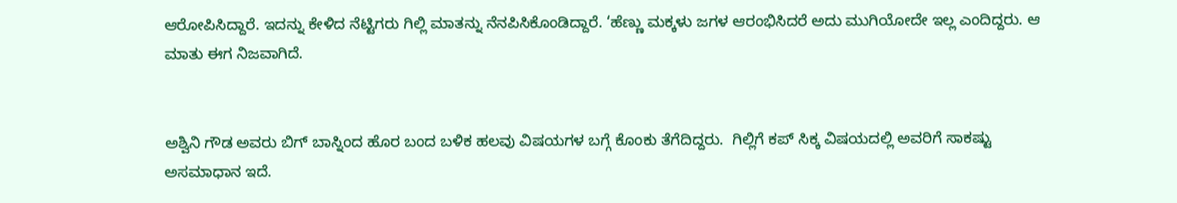ಆರೋಪಿಸಿದ್ದಾರೆ. ಇದನ್ನು ಕೇಳಿದ ನೆಟ್ಟಿಗರು ಗಿಲ್ಲಿ ಮಾತನ್ನು ನೆನಪಿಸಿಕೊಂಡಿದ್ದಾರೆ. ‘ಹೆಣ್ಣು ಮಕ್ಕಳು ಜಗಳ ಆರಂಭಿಸಿದರೆ ಅದು ಮುಗಿಯೋದೇ ಇಲ್ಲ ಎಂದಿದ್ದರು. ಆ ಮಾತು ಈಗ ನಿಜವಾಗಿದೆ.


ಅಶ್ವಿನಿ ಗೌಡ ಅವರು ಬಿಗ್ ಬಾಸ್ನಿಂದ ಹೊರ ಬಂದ ಬಳಿಕ ಹಲವು ವಿಷಯಗಳ ಬಗ್ಗೆ ಕೊಂಕು ತೆಗೆದಿದ್ದರು.  ಗಿಲ್ಲಿಗೆ ಕಪ್ ಸಿಕ್ಕ ವಿಷಯದಲ್ಲಿ ಅವರಿಗೆ ಸಾಕಷ್ಟು ಅಸಮಾಧಾನ ಇದೆ.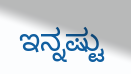ಇನ್ನಷ್ಟು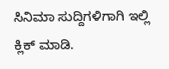ಸಿನಿಮಾ ಸುದ್ದಿಗಳಿಗಾಗಿ ಇಲ್ಲಿ ಕ್ಲಿಕ್ ಮಾಡಿ.